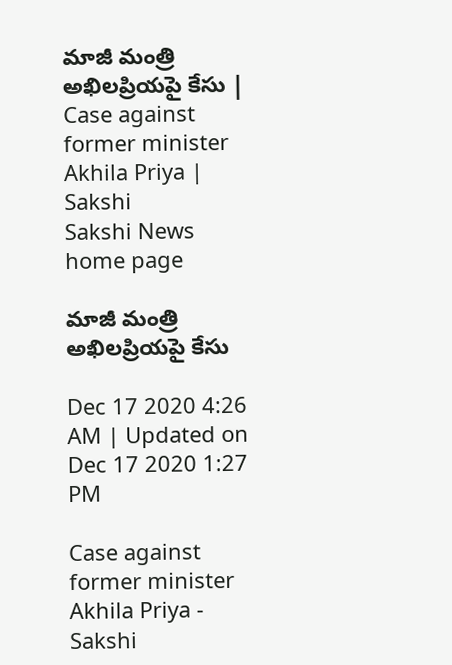మాజీ మంత్రి అఖిలప్రియపై కేసు | Case against former minister Akhila Priya | Sakshi
Sakshi News home page

మాజీ మంత్రి అఖిలప్రియపై కేసు

Dec 17 2020 4:26 AM | Updated on Dec 17 2020 1:27 PM

Case against former minister Akhila Priya - Sakshi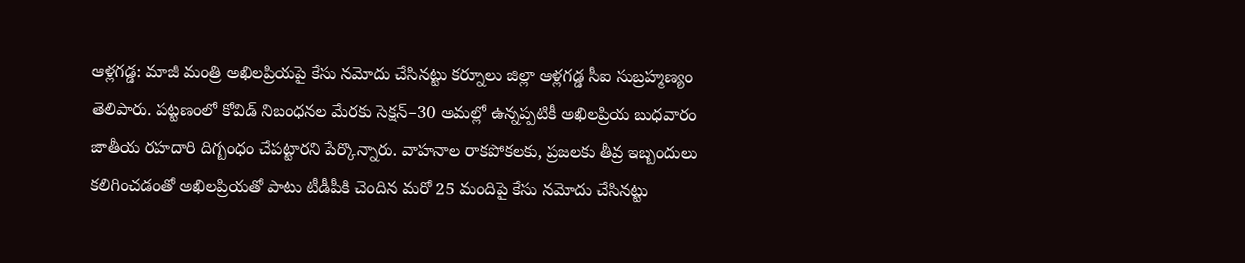ఆళ్లగడ్డ: మాజీ మంత్రి అఖిలప్రియపై కేసు నమోదు చేసినట్టు కర్నూలు జిల్లా ఆళ్లగడ్డ సీఐ సుబ్రహ్మణ్యం తెలిపారు. పట్టణంలో కోవిడ్‌ నిబంధనల మేరకు సెక్షన్‌–30 అమల్లో ఉన్నప్పటికీ అఖిలప్రియ బుధవారం జాతీయ రహదారి దిగ్బంధం చేపట్టారని పేర్కొన్నారు. వాహనాల రాకపోకలకు, ప్రజలకు తీవ్ర ఇబ్బందులు కలిగించడంతో అఖిలప్రియతో పాటు టీడీపీకి చెందిన మరో 25 మందిపై కేసు నమోదు చేసినట్టు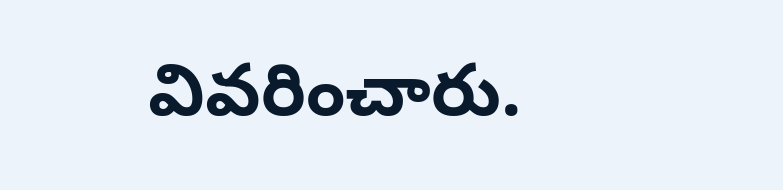వివరించారు.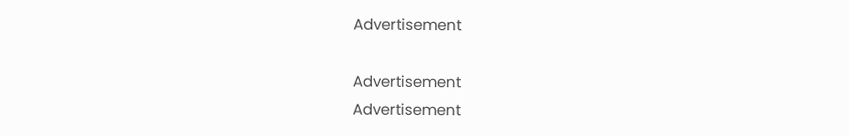Advertisement

Advertisement
Advertisement